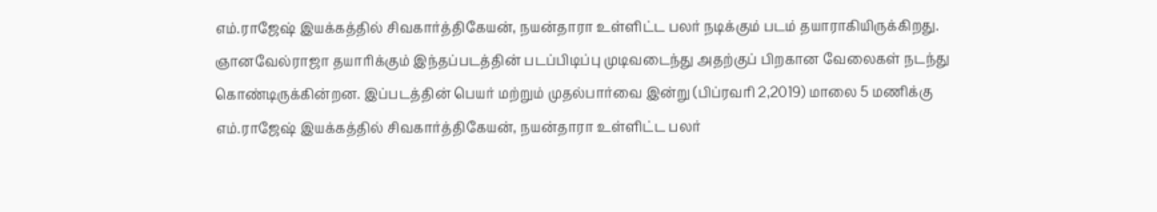எம்.ராஜேஷ் இயக்கத்தில் சிவகார்த்திகேயன், நயன்தாரா உள்ளிட்ட பலர் நடிக்கும் படம் தயாராகியிருக்கிறது. ஞானவேல்ராஜா தயாரிக்கும் இந்தப்படத்தின் படப்பிடிப்பு முடிவடைந்து அதற்குப் பிறகான வேலைகள் நடந்து கொண்டிருக்கின்றன. இப்படத்தின் பெயர் மற்றும் முதல்பார்வை இன்று (பிப்ரவரி 2,2019) மாலை 5 மணிக்கு
எம்.ராஜேஷ் இயக்கத்தில் சிவகார்த்திகேயன், நயன்தாரா உள்ளிட்ட பலர்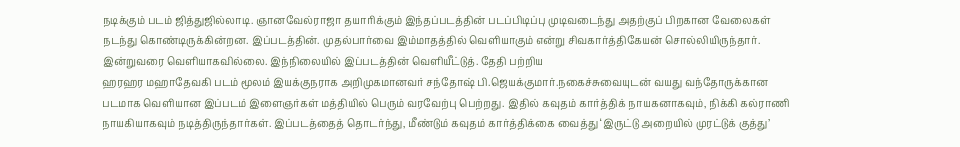நடிக்கும் படம் ஜித்துஜில்லாடி. ஞானவேல்ராஜா தயாரிக்கும் இந்தப்படத்தின் படப்பிடிப்பு முடிவடைந்து அதற்குப் பிறகான வேலைகள் நடந்து கொண்டிருக்கின்றன. இப்படத்தின். முதல்பார்வை இம்மாதத்தில் வெளியாகும் என்று சிவகார்த்திகேயன் சொல்லியிருந்தார். இன்றுவரை வெளியாகவில்லை. இந்நிலையில் இப்படத்தின் வெளியீட்டுத். தேதி பற்றிய
ஹரஹர மஹாதேவகி படம் மூலம் இயக்குநராக அறிமுகமானவர் சந்தோஷ் பி.ஜெயக்குமார்.நகைச்சுவையுடன் வயது வந்தோருக்கான படமாக வெளியான இப்படம் இளைஞர்கள் மத்தியில் பெரும் வரவேற்பு பெற்றது. இதில் கவுதம் கார்த்திக் நாயகனாகவும், நிக்கி கல்ராணி நாயகியாகவும் நடித்திருந்தார்கள். இப்படத்தைத் தொடர்ந்து, மீண்டும் கவுதம் கார்த்திக்கை வைத்து ‘இருட்டு அறையில் முரட்டுக் குத்து’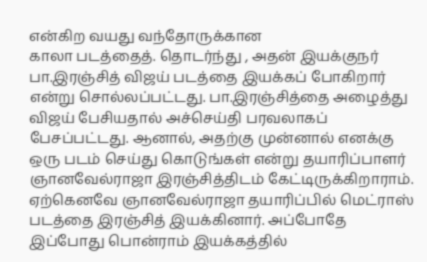என்கிற வயது வந்தோருக்கான
காலா படத்தைத். தொடர்ந்து , அதன் இயக்குநர் பா.இரஞ்சித் விஜய் படத்தை இயக்கப் போகிறார் என்று சொல்லப்பட்டது. பா.இரஞ்சித்தை அழைத்து விஜய் பேசியதால் அச்செய்தி பரவலாகப் பேசப்பட்டது. ஆனால், அதற்கு முன்னால் எனக்கு ஒரு படம் செய்து கொடுங்கள் என்று தயாரிப்பாளர் ஞானவேல்ராஜா இரஞ்சித்திடம் கேட்டிருக்கிறாராம். ஏற்கெனவே ஞானவேல்ராஜா தயாரிப்பில் மெட்ராஸ் படத்தை இரஞ்சித் இயக்கினார். அப்போதே
இப்போது பொன்ராம் இயக்கத்தில்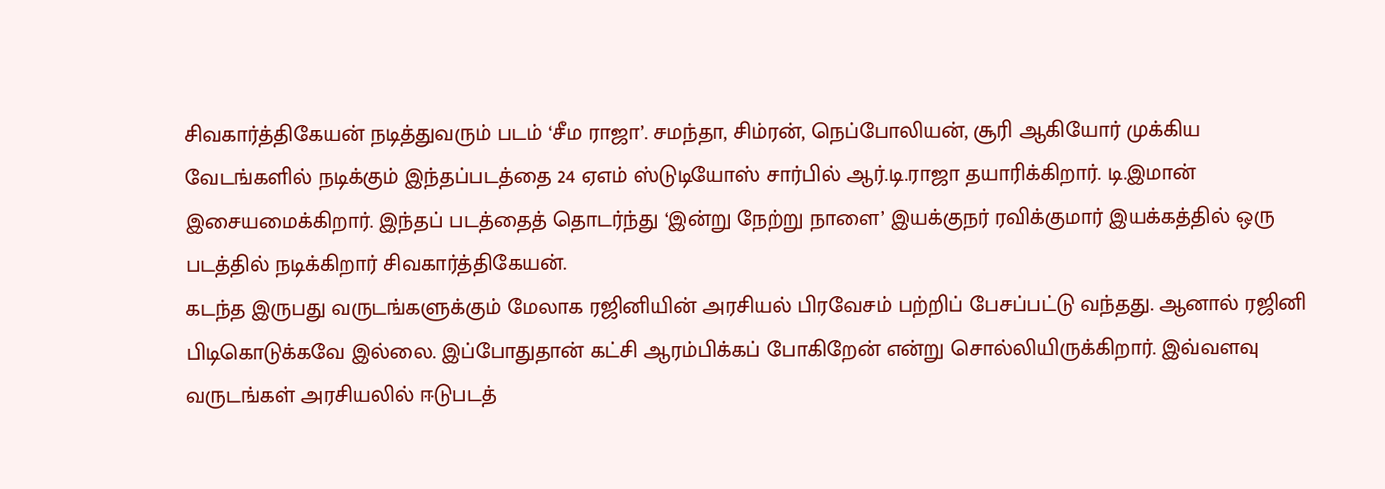சிவகார்த்திகேயன் நடித்துவரும் படம் ‘சீம ராஜா’. சமந்தா, சிம்ரன், நெப்போலியன், சூரி ஆகியோர் முக்கிய வேடங்களில் நடிக்கும் இந்தப்படத்தை 24 ஏஎம் ஸ்டுடியோஸ் சார்பில் ஆர்.டி.ராஜா தயாரிக்கிறார். டி.இமான் இசையமைக்கிறார். இந்தப் படத்தைத் தொடர்ந்து ‘இன்று நேற்று நாளை’ இயக்குநர் ரவிக்குமார் இயக்கத்தில் ஒரு படத்தில் நடிக்கிறார் சிவகார்த்திகேயன்.
கடந்த இருபது வருடங்களுக்கும் மேலாக ரஜினியின் அரசியல் பிரவேசம் பற்றிப் பேசப்பட்டு வந்தது. ஆனால் ரஜினி பிடிகொடுக்கவே இல்லை. இப்போதுதான் கட்சி ஆரம்பிக்கப் போகிறேன் என்று சொல்லியிருக்கிறார். இவ்வளவு வருடங்கள் அரசியலில் ஈடுபடத்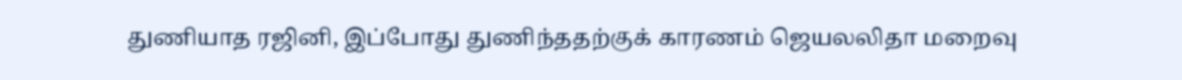துணியாத ரஜினி, இப்போது துணிந்ததற்குக் காரணம் ஜெயலலிதா மறைவு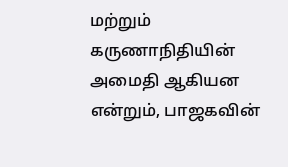மற்றும் கருணாநிதியின் அமைதி ஆகியன என்றும், பாஜகவின்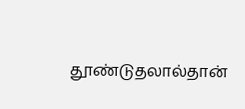தூண்டுதலால்தான்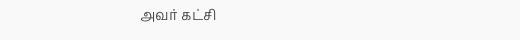அவர் கட்சி